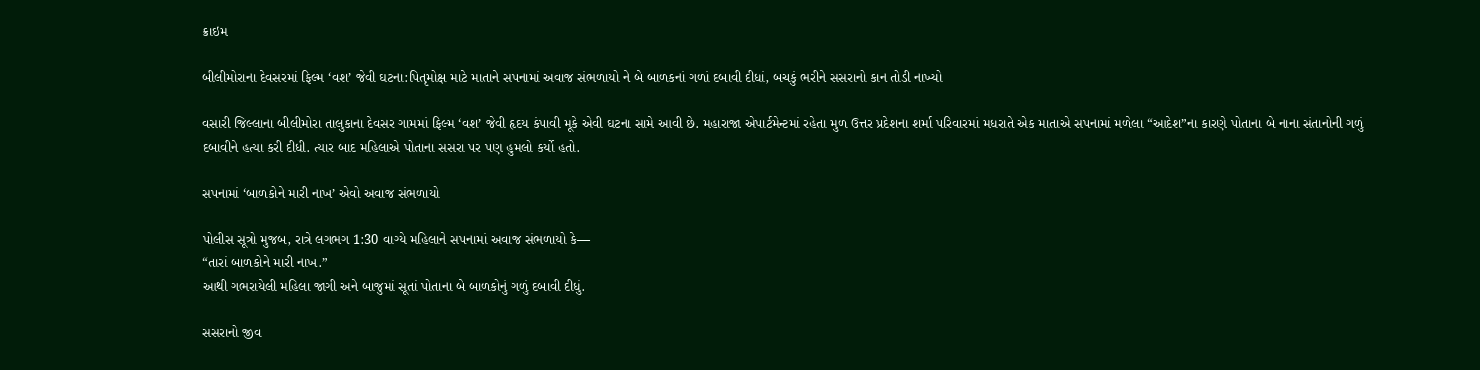ક્રાઇમ

બીલીમોરાના દેવસરમાં ફિલ્મ ‘વશ’ જેવી ઘટના:પિતૃમોક્ષ માટે માતાને સપનામાં અવાજ સંભળાયો ને બે બાળકનાં ગળાં દબાવી દીધાં, બચકું ભરીને સસરાનો કાન તોડી નાખ્યો

વસારી જિલ્લાના બીલીમોરા તાલુકાના દેવસર ગામમાં ફિલ્મ ‘વશ’ જેવી હૃદય કંપાવી મૂકે એવી ઘટના સામે આવી છે. મહારાજા એપાર્ટમેન્ટમાં રહેતા મુળ ઉત્તર પ્રદેશના શર્મા પરિવારમાં મધરાતે એક માતાએ સપનામાં મળેલા “આદેશ”ના કારણે પોતાના બે નાના સંતાનોની ગળું દબાવીને હત્યા કરી દીધી. ત્યાર બાદ મહિલાએ પોતાના સસરા પર પણ હુમલો કર્યો હતો.

સપનામાં ‘બાળકોને મારી નાખ’ એવો અવાજ સંભળાયો

પોલીસ સૂત્રો મુજબ, રાત્રે લગભગ 1:30 વાગ્યે મહિલાને સપનામાં અવાજ સંભળાયો કે—
“તારાં બાળકોને મારી નાખ.”
આથી ગભરાયેલી મહિલા જાગી અને બાજુમાં સૂતાં પોતાના બે બાળકોનું ગળું દબાવી દીધું.

સસરાનો જીવ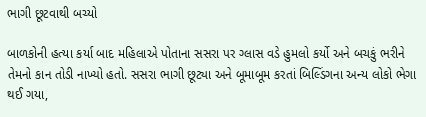ભાગી છૂટવાથી બચ્યો

બાળકોની હત્યા કર્યા બાદ મહિલાએ પોતાના સસરા પર ગ્લાસ વડે હુમલો કર્યો અને બચકું ભરીને તેમનો કાન તોડી નાખ્યો હતો. સસરા ભાગી છૂટ્યા અને બૂમાબૂમ કરતાં બિલ્ડિંગના અન્ય લોકો ભેગા થઈ ગયા,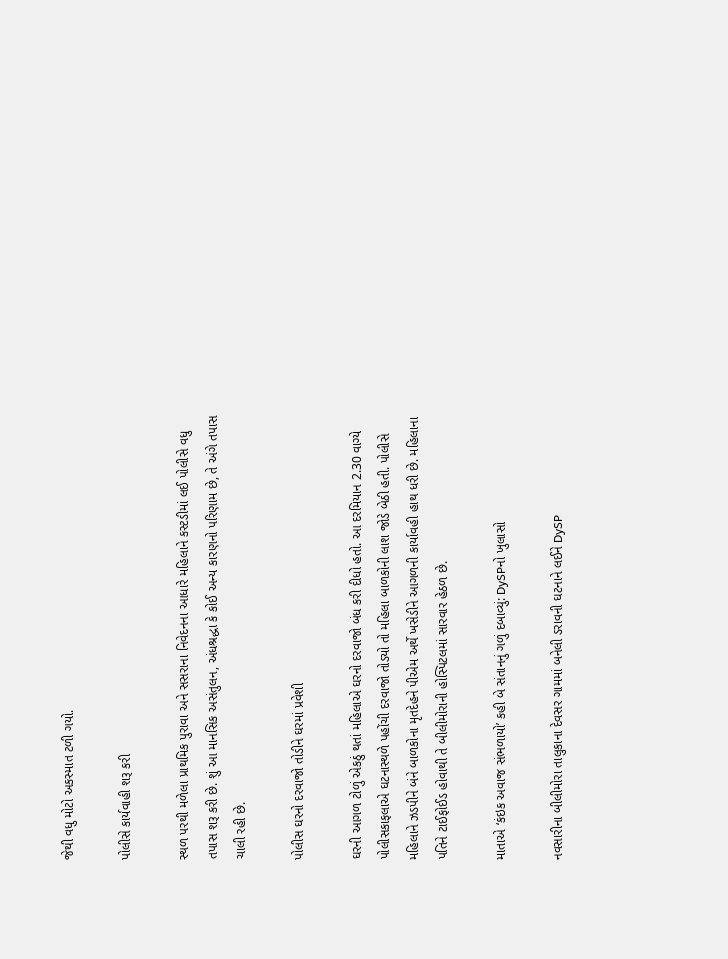જેથી વધુ મોટો અકસ્માત ટળી ગયો.

પોલીસે કાર્યવાહી શરૂ કરી

સ્થળ પરથી મળેલા પ્રાથમિક પુરાવા અને સસરાના નિવેદનના આધારે મહિલાને કસ્ટડીમાં લઈ પોલીસે વધુ તપાસ શરૂ કરી છે. શું આ માનસિક અસંતુલન, અંધશ્રદ્ધા કે કોઈ અન્ય કારણનો પરિણામ છે, તે અંગે તપાસ ચાલી રહી છે.

પોલીસ ઘરનો દરવાજો તોડીને ઘરમાં પ્રવેશી

ઘરની આગળ ટોળું એકઠું થતાં મહિલાએ ઘરનો દરવાજો બંધ કરી દીધો હતો. આ દરમિયાન 2.30 વાગ્યે પોલીસકાફલાએ ઘટનાસ્થળે પહોંચી દરવાજો તોડ્યો તો મહિલા બાળકોની લાશ જોડે બેઠી હતી. પોલીસે મહિલાને ઝડપીને બંને બાળકોના મૃતદેહને પીએમ અર્થે ખસેડીને આગળની કાર્યાવહી હાથ ધરી છે. મહિલાના પતિને ટાઈફોઈડ હોવાથી તે બીલીમોરાની હોસ્પિટલમાં સારવાર હેઠળ છે.

માતાએ ‘કંઇક અવાજ સંભળાયો’ કહી બે સંતાનનું ગળું દબાવ્યું: DySPનો ખુલાસો

નવસારીના બીલીમોરા તાલુકાના દેવસર ગામમાં બનેલી ડરાવની ઘટનાને લઈને DySP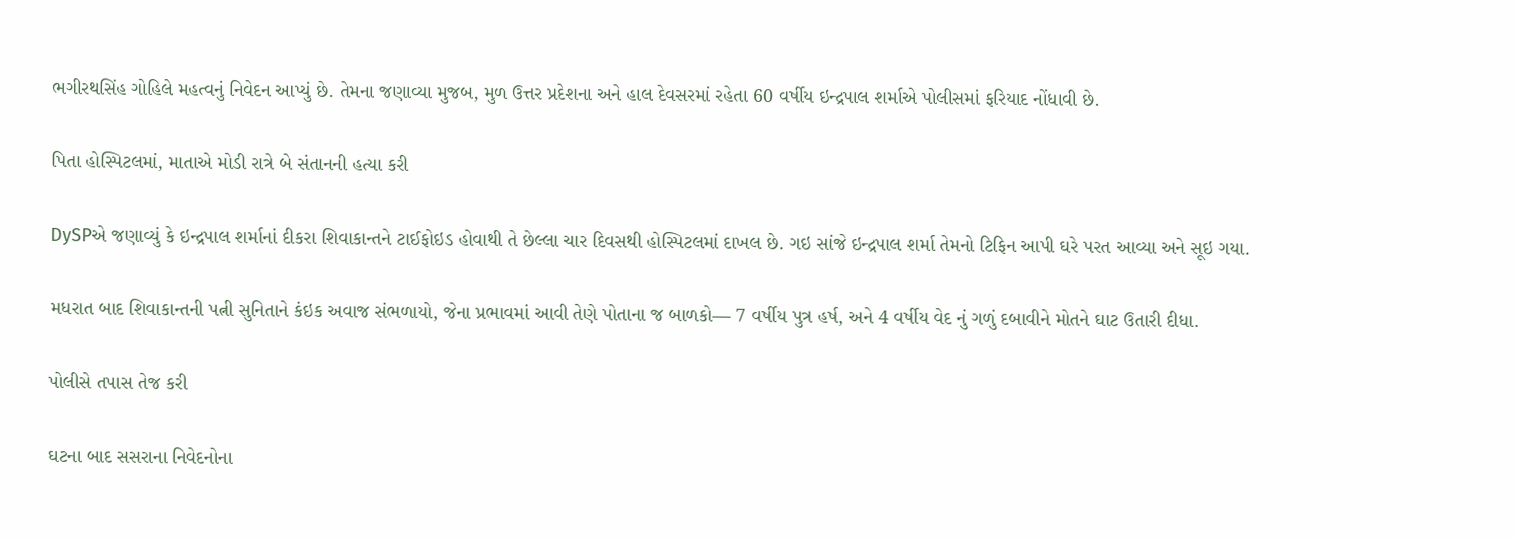ભગીરથસિંહ ગોહિલે મહત્વનું નિવેદન આપ્યું છે. તેમના જણાવ્યા મુજબ, મુળ ઉત્તર પ્રદેશના અને હાલ દેવસરમાં રહેતા 60 વર્ષીય ઇન્દ્રપાલ શર્માએ પોલીસમાં ફરિયાદ નોંધાવી છે.

પિતા હોસ્પિટલમાં, માતાએ મોડી રાત્રે બે સંતાનની હત્યા કરી

DySPએ જણાવ્યું કે ઇન્દ્રપાલ શર્માનાં દીકરા શિવાકાન્તને ટાઈફોઇડ હોવાથી તે છેલ્લા ચાર દિવસથી હોસ્પિટલમાં દાખલ છે. ગઇ સાંજે ઇન્દ્રપાલ શર્મા તેમનો ટિફિન આપી ઘરે પરત આવ્યા અને સૂઇ ગયા.

મધરાત બાદ શિવાકાન્તની પત્ની સુનિતાને કંઇક અવાજ સંભળાયો, જેના પ્રભાવમાં આવી તેણે પોતાના જ બાળકો— 7 વર્ષીય પુત્ર હર્ષ, અને 4 વર્ષીય વેદ નું ગળું દબાવીને મોતને ઘાટ ઉતારી દીધા.

પોલીસે તપાસ તેજ કરી

ઘટના બાદ સસરાના નિવેદનોના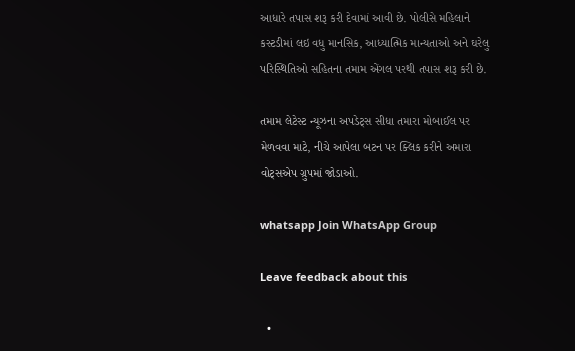આધારે તપાસ શરૂ કરી દેવામાં આવી છે. પોલીસે મહિલાને કસ્ટડીમાં લઇ વધુ માનસિક, આધ્યાત્મિક માન્યતાઓ અને ઘરેલુ પરિસ્થિતિઓ સહિતના તમામ એંગલ પરથી તપાસ શરૂ કરી છે.

તમામ લેટેસ્ટ ન્યૂઝના અપડેટ્સ સીધા તમારા મોબાઈલ પર મેળવવા માટે, નીચે આપેલા બટન પર ક્લિક કરીને અમારા વોટ્સએપ ગ્રુપમાં જોડાઓ.

whatsapp Join WhatsApp Group

Leave feedback about this

  •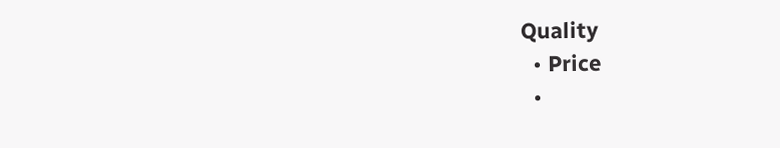Quality
  • Price
  •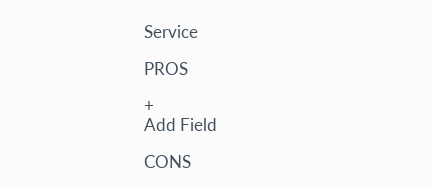Service

PROS

+
Add Field

CONS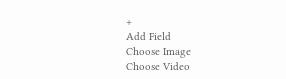+
Add Field
Choose Image
Choose Video